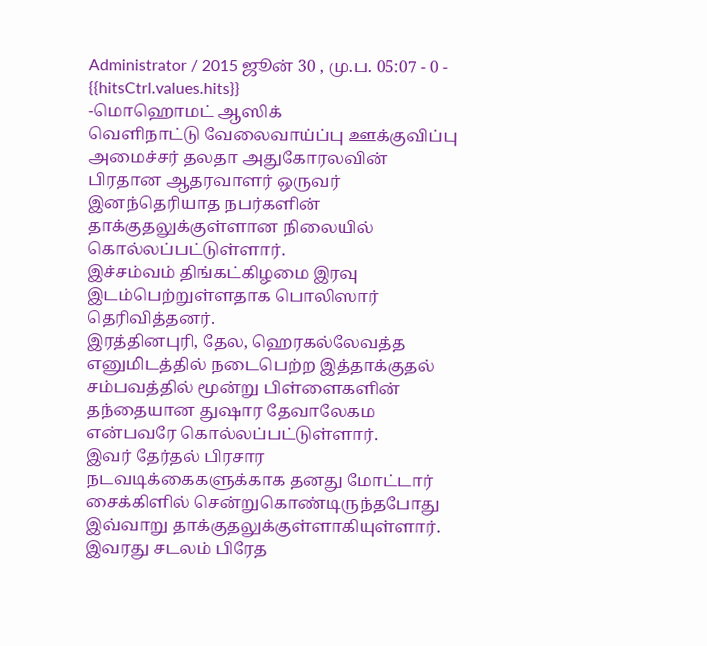Administrator / 2015 ஜூன் 30 , மு.ப. 05:07 - 0 - {{hitsCtrl.values.hits}}
-மொஹொமட் ஆஸிக்
வெளிநாட்டு வேலைவாய்ப்பு ஊக்குவிப்பு அமைச்சர் தலதா அதுகோரலவின் பிரதான ஆதரவாளர் ஒருவர் இனந்தெரியாத நபர்களின் தாக்குதலுக்குள்ளான நிலையில் கொல்லப்பட்டுள்ளார்.
இச்சம்வம் திங்கட்கிழமை இரவு இடம்பெற்றுள்ளதாக பொலிஸார் தெரிவித்தனர்.
இரத்தினபுரி, தேல, ஹெரகல்லேவத்த எனுமிடத்தில் நடைபெற்ற இத்தாக்குதல் சம்பவத்தில் மூன்று பிள்ளைகளின் தந்தையான துஷார தேவாலேகம என்பவரே கொல்லப்பட்டுள்ளார்.
இவர் தேர்தல் பிரசார நடவடிக்கைகளுக்காக தனது மோட்டார் சைக்கிளில் சென்றுகொண்டிருந்தபோது இவ்வாறு தாக்குதலுக்குள்ளாகியுள்ளார்.
இவரது சடலம் பிரேத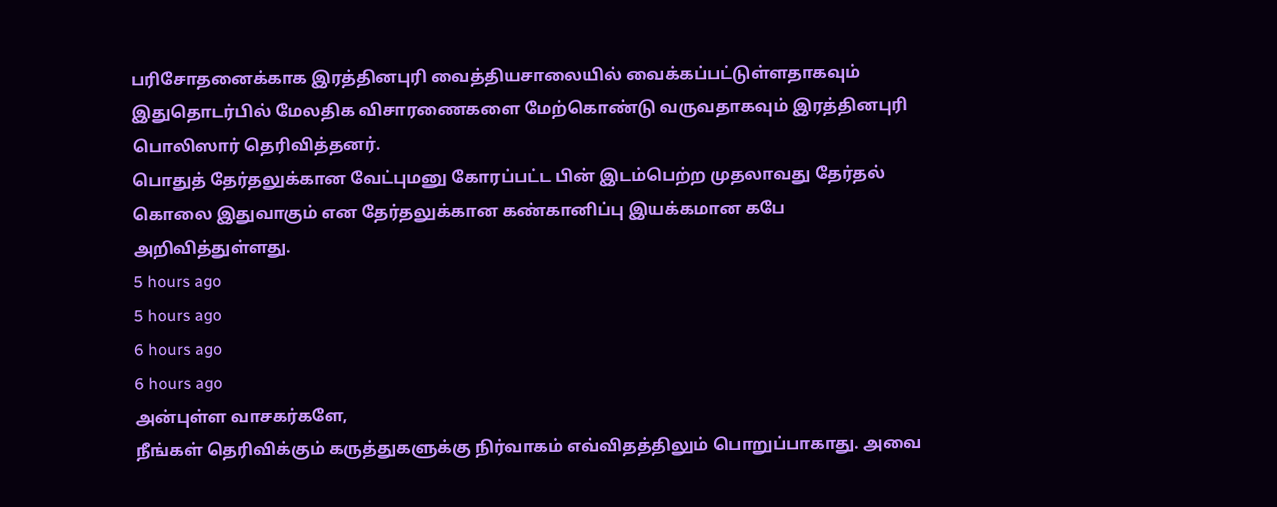பரிசோதனைக்காக இரத்தினபுரி வைத்தியசாலையில் வைக்கப்பட்டுள்ளதாகவும் இதுதொடர்பில் மேலதிக விசாரணைகளை மேற்கொண்டு வருவதாகவும் இரத்தினபுரி பொலிஸார் தெரிவித்தனர்.
பொதுத் தேர்தலுக்கான வேட்புமனு கோரப்பட்ட பின் இடம்பெற்ற முதலாவது தேர்தல் கொலை இதுவாகும் என தேர்தலுக்கான கண்கானிப்பு இயக்கமான கபே அறிவித்துள்ளது.
5 hours ago
5 hours ago
6 hours ago
6 hours ago
அன்புள்ள வாசகர்களே,
நீங்கள் தெரிவிக்கும் கருத்துகளுக்கு நிர்வாகம் எவ்விதத்திலும் பொறுப்பாகாது. அவை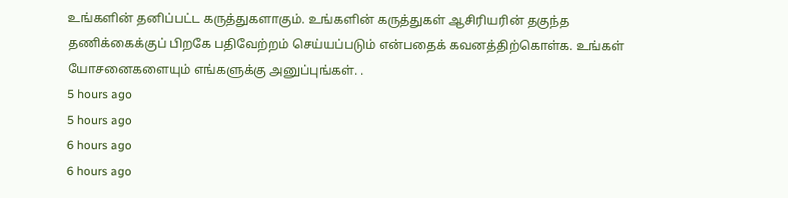உங்களின் தனிப்பட்ட கருத்துகளாகும். உங்களின் கருத்துகள் ஆசிரியரின் தகுந்த தணிக்கைக்குப் பிறகே பதிவேற்றம் செய்யப்படும் என்பதைக் கவனத்திற்கொள்க. உங்கள் யோசனைகளையும் எங்களுக்கு அனுப்புங்கள். .
5 hours ago
5 hours ago
6 hours ago
6 hours ago